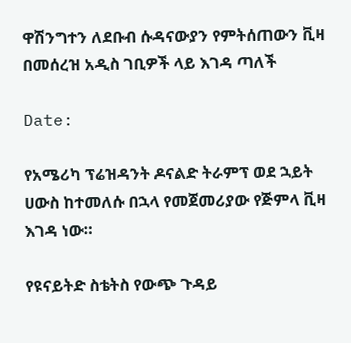ዋሽንግተን ለደቡብ ሱዳናውያን የምትሰጠውን ቪዛ በመሰረዝ አዲስ ገቢዎች ላይ እገዳ ጣለች

Date:

የአሜሪካ ፕሬዝዳንት ዶናልድ ትራምፕ ወደ ኋይት ሀውስ ከተመለሱ በኋላ የመጀመሪያው የጅምላ ቪዛ እገዳ ነው።

የዩናይትድ ስቴትስ የውጭ ጉዳይ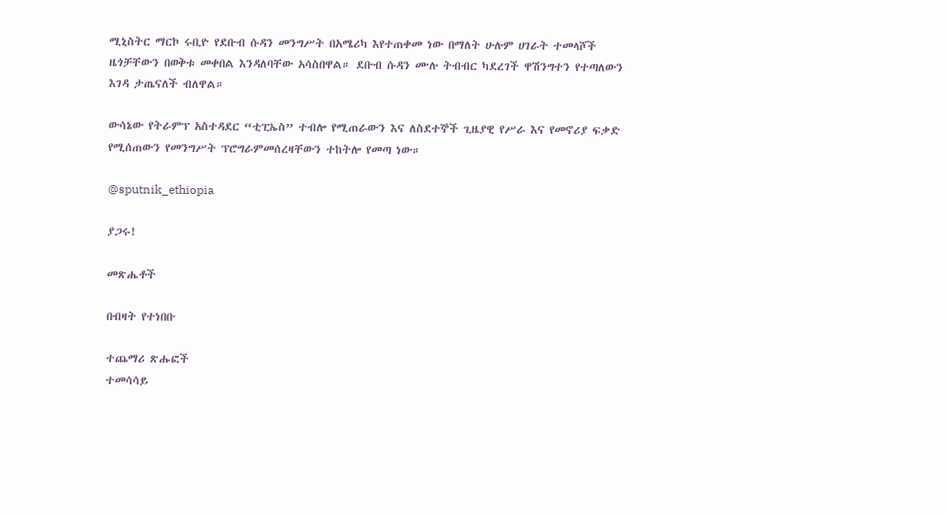ሚኒስትር ማርኮ ሩቢዮ የደቡብ ሱዳን መንግሥት በአሜሪካ እየተጠቀመ ነው በማለት ሁሉም ሀገራት ተመላሾች ዜጎቻቸውን በወቅቱ መቀበል እንዳለባቸው አሳስበዋል። ደቡብ ሱዳን ሙሉ ትብብር ካደረገች ዋሽንግተን የተጣለውን እገዳ ታጤናለች ብለዋል።

ውሳኔው የትራምፕ አስተዳደር “ቲፒኤስ” ተብሎ የሚጠራውን እና ለስደተኞች ጊዜያዊ የሥራ እና የመኖሪያ ፍቃድ የሚሰጠውን የመንግሥት ፕሮግራምመሰረዛቸውን ተከትሎ የመጣ ነው።

@sputnik_ethiopia

ያጋሩ!

መጽሔቶች

በብዛት የተነበቡ

ተጨማሪ ጽሑፎች
ተመሳሳይ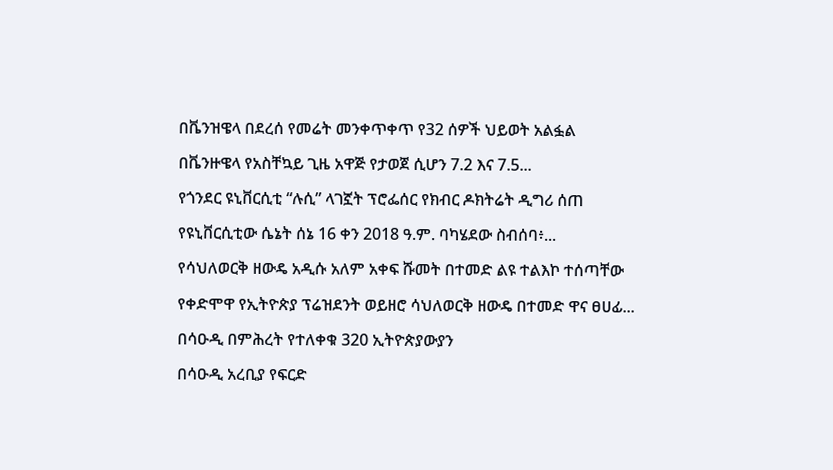በቬንዝዌላ በደረሰ የመሬት መንቀጥቀጥ የ32 ሰዎች ህይወት አልፏል

በቬንዙዌላ የአስቸኳይ ጊዜ አዋጅ የታወጀ ሲሆን 7.2 እና 7.5...

የጎንደር ዩኒቨርሲቲ “ሉሲ” ላገኟት ፕሮፌሰር የክብር ዶክትሬት ዲግሪ ሰጠ

የዩኒቨርሲቲው ሴኔት ሰኔ 16 ቀን 2018 ዓ.ም. ባካሄደው ስብሰባ፥...

የሳህለወርቅ ዘውዴ አዲሱ አለም አቀፍ ሹመት በተመድ ልዩ ተልእኮ ተሰጣቸው

የቀድሞዋ የኢትዮጵያ ፕሬዝደንት ወይዘሮ ሳህለወርቅ ዘውዴ በተመድ ዋና ፀሀፊ...

በሳዑዲ በምሕረት የተለቀቁ 320 ኢትዮጵያውያን

በሳዑዲ አረቢያ የፍርድ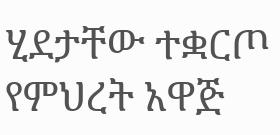ሂደታቸው ተቋርጦ የምህረት አዋጅ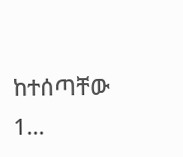ከተሰጣቸው 1...